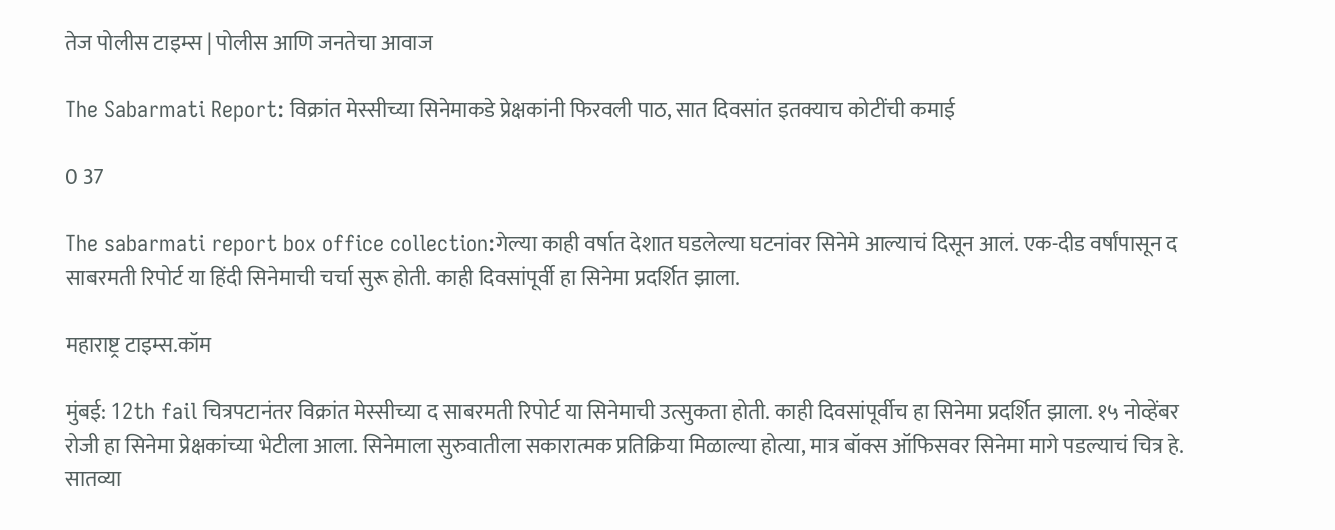तेज पोलीस टाइम्स | पोलीस आणि जनतेचा आवाज

The Sabarmati Report: विक्रांत मेस्सीच्या सिनेमाकडे प्रेक्षकांनी फिरवली पाठ, सात दिवसांत इतक्याच कोटींची कमाई

0 37

The sabarmati report box office collection:गेल्या काही वर्षात देशात घडलेल्या घटनांवर सिनेमे आल्याचं दिसून आलं. एक-दीड वर्षांपासून द साबरमती रिपोर्ट या हिंदी सिनेमाची चर्चा सुरू होती. काही दिवसांपूर्वी हा सिनेमा प्रदर्शित झाला.

महाराष्ट्र टाइम्स.कॉम

मुंबई: 12th fail चित्रपटानंतर विक्रांत मेस्सीच्या द साबरमती रिपोर्ट या सिनेमाची उत्सुकता होती. काही दिवसांपूर्वीच हा सिनेमा प्रदर्शित झाला. १५ नोव्हेंबर रोजी हा सिनेमा प्रेक्षकांच्या भेटीला आला. सिनेमाला सुरुवातीला सकारात्मक प्रतिक्रिया मिळाल्या होत्या, मात्र बॉक्स ऑफिसवर सिनेमा मागे पडल्याचं चित्र हे. सातव्या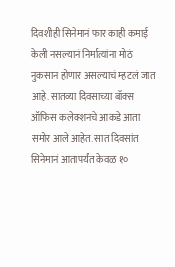दिवशीही सिनेमानं फार काही कमाई केली नसल्यानं निर्मात्यांना मोठं नुकसान होणार असल्याचं म्हटलं जात आहे. सातव्या दिवसाच्या बॉक्स ऑफिस कलेक्शनचे आकडे आता समोर आले आहेत. सात दिवसांत सिनेमानं आतापर्यंत केवळ १०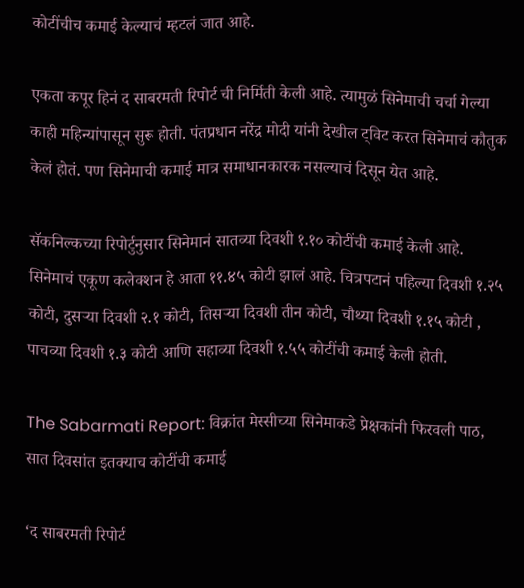कोटींचीच कमाई केल्याचं म्हटलं जात आहे.

एकता कपूर हिनं द साबरमती रिपोर्ट ची निर्मिती केली आहे. त्यामुळं सिनेमाची चर्चा गेल्या काही महिन्यांपासून सुरू होती. पंतप्रधान नरेंद्र मोदी यांनी देखील ट्विट करत सिनेमाचं कौतुक केलं होतं. पण सिनेमाची कमाई मात्र समाधानकारक नसल्याचं दिसून येत आहे.

सॅकनिल्कच्या रिपोर्टुनुसार सिनेमानं सातव्या दिवशी १.१० कोटींची कमाई केली आहे. सिनेमाचं एकूण कलेक्शन हे आता ११.४५ कोटी झालं आहे. चित्रपटानं पहिल्या दिवशी १.२५ कोटी, दुसऱ्या दिवशी २.१ कोटी, तिसऱ्या दिवशी तीन कोटी, चौथ्या दिवशी १.१५ कोटी , पाचव्या दिवशी १.३ कोटी आणि सहाव्या दिवशी १.५५ कोटींची कमाई केली होती.

The Sabarmati Report: विक्रांत मेस्सीच्या सिनेमाकडे प्रेक्षकांनी फिरवली पाठ, सात दिवसांत इतक्याच कोटींची कमाई

‘द साबरमती रिपोर्ट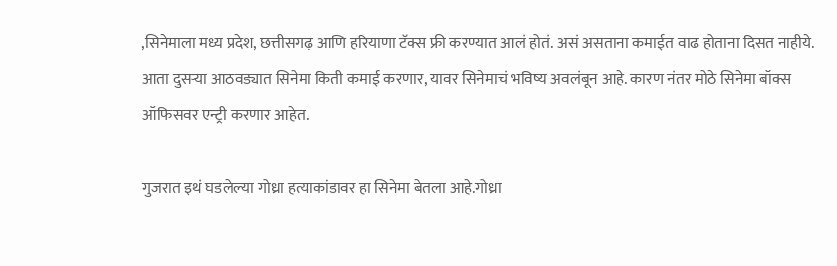,सिनेमाला मध्य प्रदेश, छत्तीसगढ़ आणि हरियाणा टॅक्स फ्री करण्यात आलं होतं. असं असताना कमाईत वाढ होताना दिसत नाहीये. आता दुसऱ्या आठवड्यात सिनेमा किती कमाई करणार, यावर सिनेमाचं भविष्य अवलंबून आहे. कारण नंतर मोठे सिनेमा बॉक्स ऑफिसवर एन्ट्री करणार आहेत.

गुजरात इथं घडलेल्या गोध्रा हत्याकांडावर हा सिनेमा बेतला आहे.गोध्रा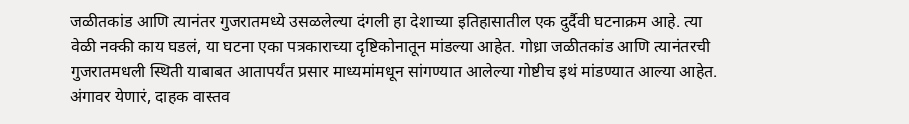जळीतकांड आणि त्यानंतर गुजरातमध्ये उसळलेल्या दंगली हा देशाच्या इतिहासातील एक दुर्दैवी घटनाक्रम आहे. त्या वेळी नक्की काय घडलं, या घटना एका पत्रकाराच्या दृष्टिकोनातून मांडल्या आहेत. गोध्रा जळीतकांड आणि त्यानंतरची गुजरातमधली स्थिती याबाबत आतापर्यंत प्रसार माध्यमांमधून सांगण्यात आलेल्या गोष्टीच इथं मांडण्यात आल्या आहेत. अंगावर येणारं, दाहक वास्तव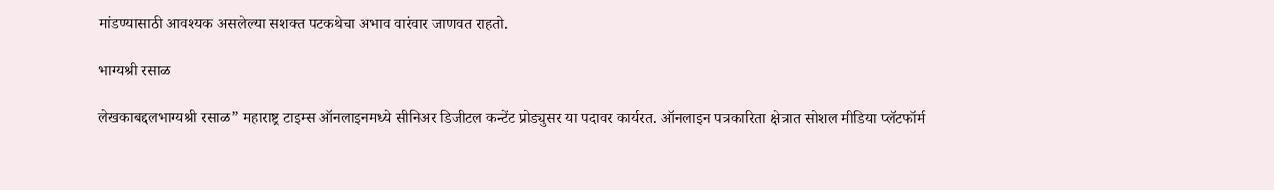मांडण्यासाठी आवश्यक असलेल्या सशक्त पटकथेचा अभाव वारंवार जाणवत राहतो.

भाग्यश्री रसाळ

लेखकाबद्दलभाग्यश्री रसाळ” महाराष्ट्र टाइम्स ऑनलाइनमध्ये सीनिअर डिजीटल कन्टेंट प्रोड्युसर या पदावर कार्यरत. ऑनलाइन पत्रकारिता क्षेत्रात सोशल मीडिया प्लॅटफॉर्म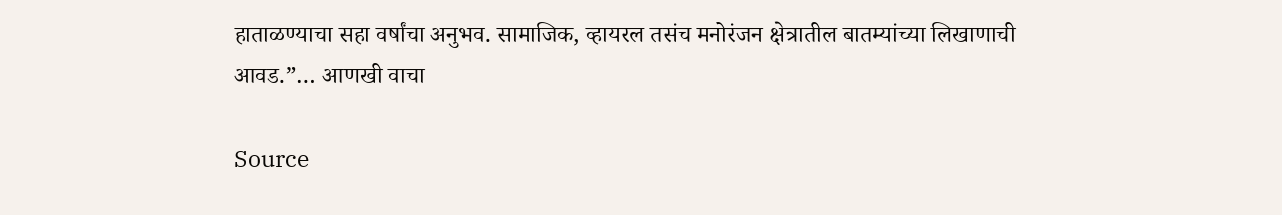हाताळण्याचा सहा वर्षांचा अनुभव. सामाजिक, व्हायरल तसंच मनोरंजन क्षेत्रातील बातम्यांच्या लिखाणाची आवड.”… आणखी वाचा

Source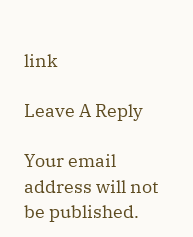link

Leave A Reply

Your email address will not be published.